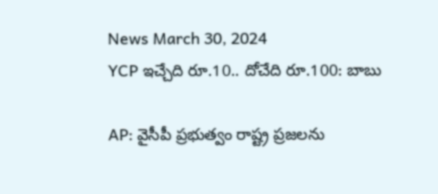News March 30, 2024
YCP ఇచ్చేది రూ.10.. దోచేది రూ.100: బాబు

AP: వైసీపీ ప్రభుత్వం రాష్ట్ర ప్రజలను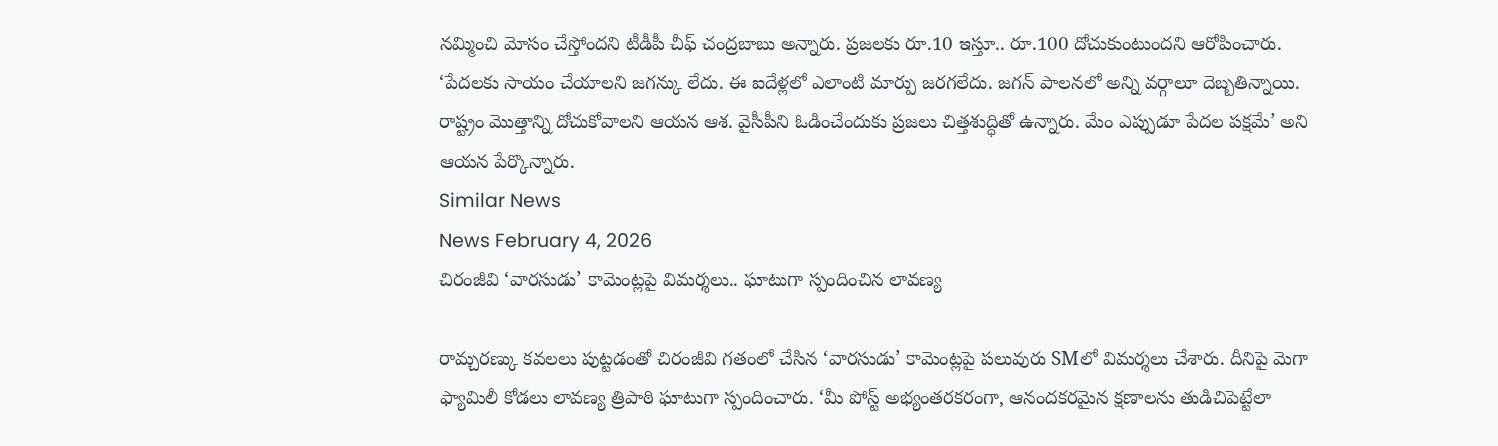నమ్మించి మోసం చేస్తోందని టీడీపీ చీఫ్ చంద్రబాబు అన్నారు. ప్రజలకు రూ.10 ఇస్తూ.. రూ.100 దోచుకుంటుందని ఆరోపించారు. ‘పేదలకు సాయం చేయాలని జగన్కు లేదు. ఈ ఐదేళ్లలో ఎలాంటి మార్పు జరగలేదు. జగన్ పాలనలో అన్ని వర్గాలూ దెబ్బతిన్నాయి. రాష్ట్రం మొత్తాన్ని దోచుకోవాలని ఆయన ఆశ. వైసీపీని ఓడించేందుకు ప్రజలు చిత్తశుద్ధితో ఉన్నారు. మేం ఎప్పుడూ పేదల పక్షమే’ అని ఆయన పేర్కొన్నారు.
Similar News
News February 4, 2026
చిరంజీవి ‘వారసుడు’ కామెంట్లపై విమర్శలు.. ఘాటుగా స్పందించిన లావణ్య

రామ్చరణ్కు కవలలు పుట్టడంతో చిరంజీవి గతంలో చేసిన ‘వారసుడు’ కామెంట్లపై పలువురు SMలో విమర్శలు చేశారు. దీనిపై మెగా ఫ్యామిలీ కోడలు లావణ్య త్రిపాఠి ఘాటుగా స్పందించారు. ‘మీ పోస్ట్ అభ్యంతరకరంగా, ఆనందకరమైన క్షణాలను తుడిచిపెట్టేలా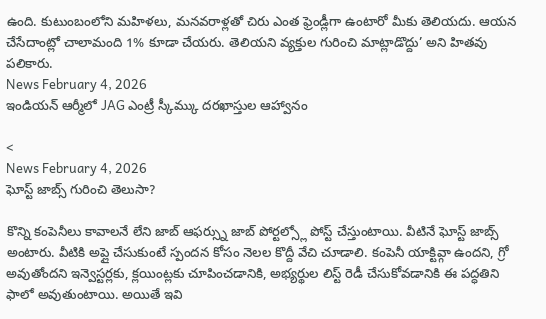ఉంది. కుటుంబంలోని మహిళలు, మనవరాళ్లతో చిరు ఎంత ఫ్రెండ్లీగా ఉంటారో మీకు తెలియదు. ఆయన చేసేదాంట్లో చాలామంది 1% కూడా చేయరు. తెలియని వ్యక్తుల గురించి మాట్లాడొద్దు’ అని హితవు పలికారు.
News February 4, 2026
ఇండియన్ ఆర్మీలో JAG ఎంట్రీ స్కీమ్కు దరఖాస్తుల ఆహ్వానం

<
News February 4, 2026
ఘోస్ట్ జాబ్స్ గురించి తెలుసా?

కొన్ని కంపెనీలు కావాలనే లేని జాబ్ ఆఫర్స్ను జాబ్ పోర్టల్స్లో పోస్ట్ చేస్తుంటాయి. వీటినే ఘోస్ట్ జాబ్స్ అంటారు. వీటికి అప్లై చేసుకుంటే స్పందన కోసం నెలల కొద్దీ వేచి చూడాలి. కంపెనీ యాక్టివ్గా ఉందని, గ్రో అవుతోందని ఇన్వెస్టర్లకు, క్లయింట్లకు చూపించడానికి, అభ్యర్థుల లిస్ట్ రెడీ చేసుకోవడానికి ఈ పద్ధతిని ఫాలో అవుతుంటాయి. అయితే ఇవి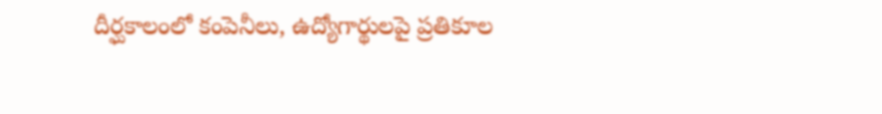దీర్ఘకాలంలో కంపెనీలు, ఉద్యోగార్థులపై ప్రతికూల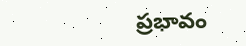ప్రభావం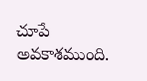చూపే అవకాశముంది.